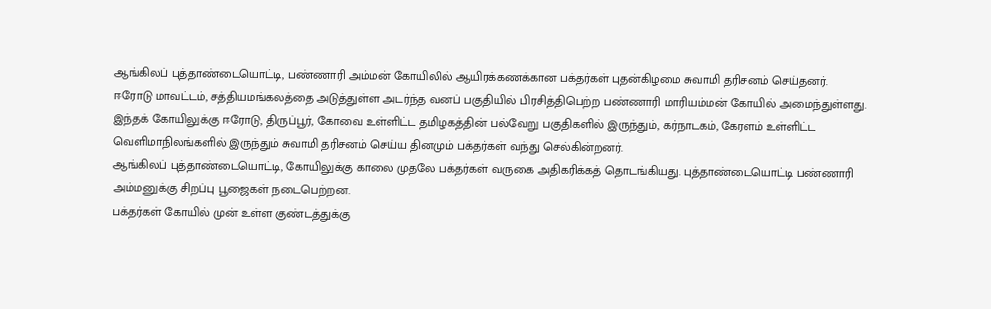ஆங்கிலப் புத்தாண்டையொட்டி, பண்ணாரி அம்மன் கோயிலில் ஆயிரக்கணக்கான பக்தர்கள் புதன்கிழமை சுவாமி தரிசனம் செய்தனர்.
ஈரோடு மாவட்டம், சத்தியமங்கலத்தை அடுத்துள்ள அடர்ந்த வனப் பகுதியில் பிரசித்திபெற்ற பண்ணாரி மாரியம்மன் கோயில் அமைந்துள்ளது.
இந்தக் கோயிலுக்கு ஈரோடு, திருப்பூர், கோவை உள்ளிட்ட தமிழகத்தின் பல்வேறு பகுதிகளில் இருந்தும், கர்நாடகம், கேரளம் உள்ளிட்ட வெளிமாநிலங்களில் இருந்தும் சுவாமி தரிசனம் செய்ய தினமும் பக்தர்கள் வந்து செல்கின்றனர்.
ஆங்கிலப் புத்தாண்டையொட்டி, கோயிலுக்கு காலை முதலே பக்தர்கள் வருகை அதிகரிக்கத் தொடங்கியது. புத்தாண்டையொட்டி பண்ணாரி அம்மனுக்கு சிறப்பு பூஜைகள் நடைபெற்றன.
பக்தர்கள் கோயில் முன் உள்ள குண்டத்துக்கு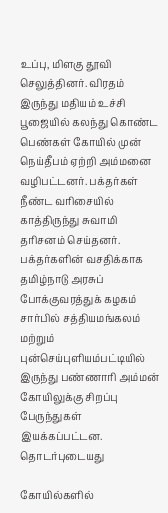உப்பு, மிளகு தூவி செலுத்தினர். விரதம் இருந்து மதியம் உச்சி பூஜையில் கலந்து கொண்ட பெண்கள் கோயில் முன் நெய்தீபம் ஏற்றி அம்மனை வழிபட்டனர். பக்தர்கள் நீண்ட வரிசையில் காத்திருந்து சுவாமி தரிசனம் செய்தனர்.
பக்தர்களின் வசதிக்காக தமிழ்நாடு அரசுப் போக்குவரத்துக் கழகம் சார்பில் சத்தியமங்கலம் மற்றும் புன்செய்புளியம்பட்டியில் இருந்து பண்ணாரி அம்மன் கோயிலுக்கு சிறப்பு பேருந்துகள் இயக்கப்பட்டன.
தொடர்புடையது

கோயில்களில்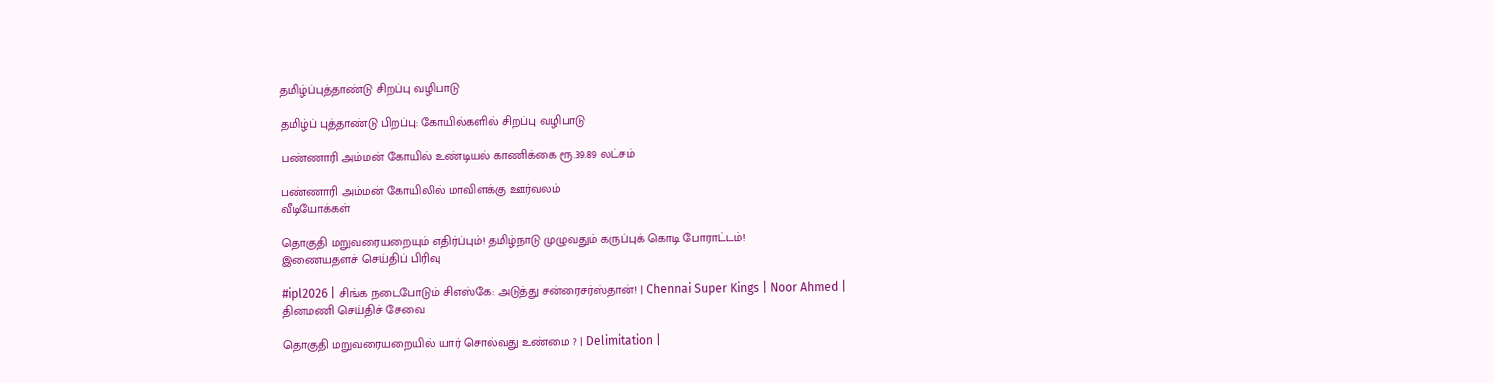தமிழ்ப்புத்தாண்டு சிறப்பு வழிபாடு

தமிழ்ப் புத்தாண்டு பிறப்பு: கோயில்களில் சிறப்பு வழிபாடு

பண்ணாரி அம்மன் கோயில் உண்டியல் காணிக்கை ரூ.39.89 லட்சம்

பண்ணாரி அம்மன் கோயிலில் மாவிளக்கு ஊர்வலம்
வீடியோக்கள்

தொகுதி மறுவரையறையும் எதிர்ப்பும்! தமிழ்நாடு முழுவதும் கருப்புக் கொடி போராட்டம்!
இணையதளச் செய்திப் பிரிவு

#ipl2026 | சிங்க நடைபோடும் சிஎஸ்கே: அடுத்து சன்ரைசர்ஸ்தான்! | Chennai Super Kings | Noor Ahmed |
தினமணி செய்திச் சேவை

தொகுதி மறுவரையறையில் யார் சொல்வது உண்மை ? | Delimitation |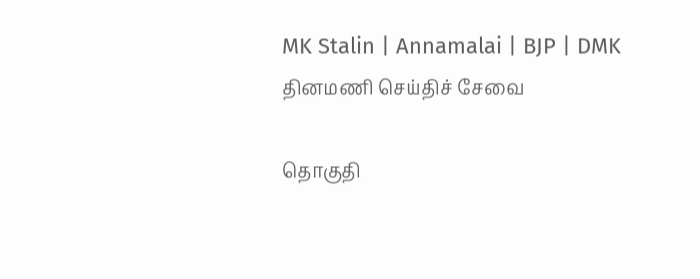MK Stalin | Annamalai | BJP | DMK
தினமணி செய்திச் சேவை

தொகுதி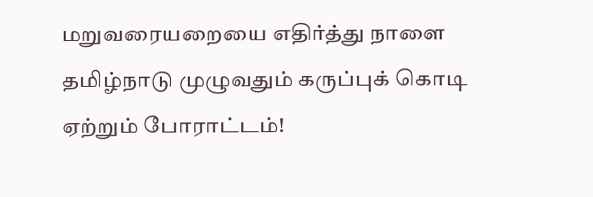மறுவரையறையை எதிர்த்து நாளை தமிழ்நாடு முழுவதும் கருப்புக் கொடி ஏற்றும் போராட்டம்!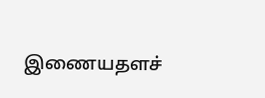இணையதளச்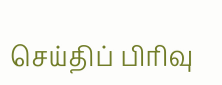செய்திப் பிரிவு